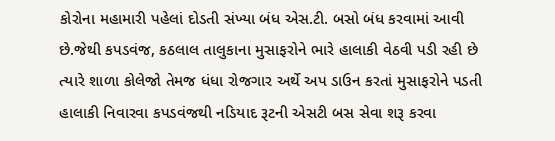કોરોના મહામારી પહેલાં દોડતી સંખ્યા બંધ એસ.ટી. બસો બંધ કરવામાં આવી છે.જેથી કપડવંજ, કઠલાલ તાલુકાના મુસાફરોને ભારે હાલાકી વેઠવી પડી રહી છે ત્યારે શાળા કોલેજો તેમજ ધંધા રોજગાર અર્થે અપ ડાઉન કરતાં મુસાફરોને પડતી હાલાકી નિવારવા કપડવંજથી નડિયાદ રૂટની એસટી બસ સેવા શરૂ કરવા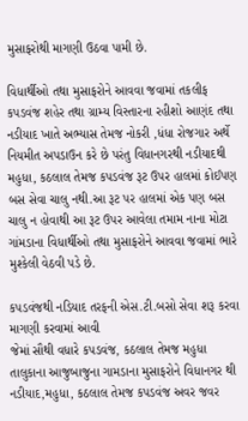મુસાફરોથી માગણી ઉઠવા પામી છે.

વિધાર્થીઓ તથા મુસાફરોને આવવા જવામાં તકલીફ
કપડવંજ શહેર તથા ગ્રામ્ય વિસ્તારના રહીશો આણંદ તથા નડીયાદ ખાતે અભ્યાસ તેમજ નોકરી ,ધંધા રોજગાર અર્થે નિયમીત અપડાઉન કરે છે પરંતુ વિધાનગરથી નડીયાદથી મહુધા, કઠલાલ તેમજ કપડવંજ રૂટ ઉપર હાલમાં કોઈપણ બસ સેવા ચાલુ નથી.આ રૂટ પર હાલમાં એક પણ બસ ચાલુ ન હોવાથી આ રૂટ ઉપર આવેલા તમામ નાના મોટા ગાંમડાના વિધાર્થીઓ તથા મુસાફરોને આવવા જવામાં ભારે મુશ્કેલી વેઠવી પડે છે.

કપડવંજથી નડિયાદ તરફની એસ.ટી.બસો સેવા શરૂ કરવા માગણી કરવામાં આવી
જેમાં સૌથી વધારે કપડવંજ, કઠલાલ તેમજ મહુધા તાલુકાના આજુબાજુના ગામડાના મુસાફરોને વિધાનગર થી નડીયાદ,મહુધા, કઠલાલ તેમજ કપડવંજ અવર જવર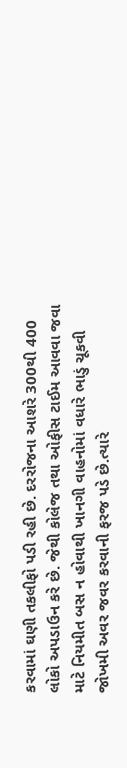કરવામાં ઘણી તકલીફો પડી રહી છે. દરરોજના આશરે 300થી 400 લોકો અપડાઉન કરે છે. જેથી કોલેજ તથા ઓફીસ ટાઈમ આવવા જવા માટે નિયમીત બસ ન હોવાથી ખાનગી વાહનોમાં વધારે ભાડું ચૂકવી જોખમી અવર જવર કરવાની ફરજ પડે છે.ત્યારે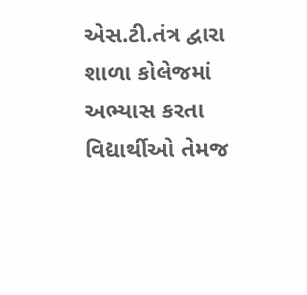એસ.ટી.તંત્ર દ્વારા શાળા કોલેજમાં અભ્યાસ કરતા વિદ્યાર્થીઓ તેમજ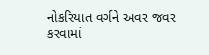નોકરિયાત વર્ગને અવર જવર કરવામાં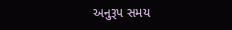અનુરૂપ સમય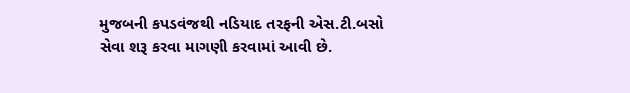મુજબની કપડવંજથી નડિયાદ તરફની એસ.ટી.બસો સેવા શરૂ કરવા માગણી કરવામાં આવી છે.